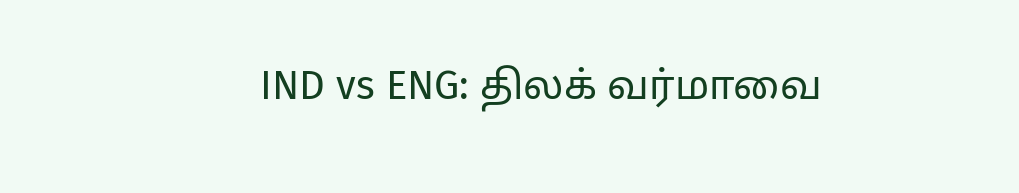IND vs ENG: திலக் வர்மாவை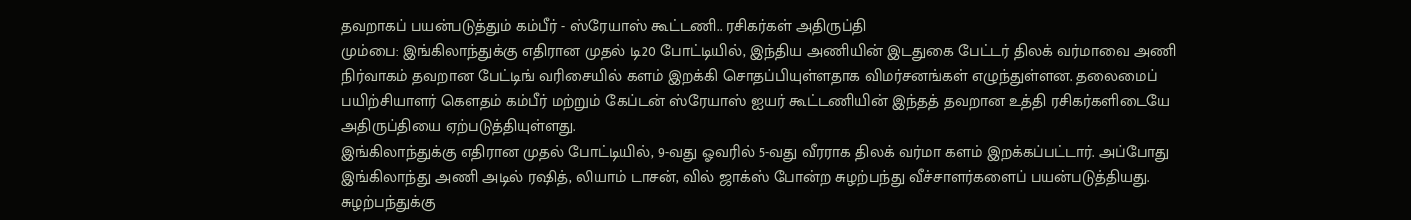தவறாகப் பயன்படுத்தும் கம்பீர் - ஸ்ரேயாஸ் கூட்டணி.. ரசிகர்கள் அதிருப்தி
மும்பை: இங்கிலாந்துக்கு எதிரான முதல் டி20 போட்டியில், இந்திய அணியின் இடதுகை பேட்டர் திலக் வர்மாவை அணி நிர்வாகம் தவறான பேட்டிங் வரிசையில் களம் இறக்கி சொதப்பியுள்ளதாக விமர்சனங்கள் எழுந்துள்ளன. தலைமைப் பயிற்சியாளர் கௌதம் கம்பீர் மற்றும் கேப்டன் ஸ்ரேயாஸ் ஐயர் கூட்டணியின் இந்தத் தவறான உத்தி ரசிகர்களிடையே அதிருப்தியை ஏற்படுத்தியுள்ளது.
இங்கிலாந்துக்கு எதிரான முதல் போட்டியில், 9-வது ஓவரில் 5-வது வீரராக திலக் வர்மா களம் இறக்கப்பட்டார். அப்போது இங்கிலாந்து அணி அடில் ரஷித், லியாம் டாசன், வில் ஜாக்ஸ் போன்ற சுழற்பந்து வீச்சாளர்களைப் பயன்படுத்தியது. சுழற்பந்துக்கு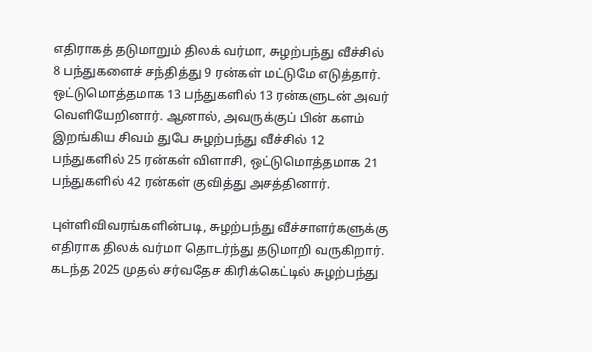எதிராகத் தடுமாறும் திலக் வர்மா, சுழற்பந்து வீச்சில் 8 பந்துகளைச் சந்தித்து 9 ரன்கள் மட்டுமே எடுத்தார். ஒட்டுமொத்தமாக 13 பந்துகளில் 13 ரன்களுடன் அவர் வெளியேறினார். ஆனால், அவருக்குப் பின் களம் இறங்கிய சிவம் துபே சுழற்பந்து வீச்சில் 12 பந்துகளில் 25 ரன்கள் விளாசி, ஒட்டுமொத்தமாக 21 பந்துகளில் 42 ரன்கள் குவித்து அசத்தினார்.

புள்ளிவிவரங்களின்படி, சுழற்பந்து வீச்சாளர்களுக்கு எதிராக திலக் வர்மா தொடர்ந்து தடுமாறி வருகிறார். கடந்த 2025 முதல் சர்வதேச கிரிக்கெட்டில் சுழற்பந்து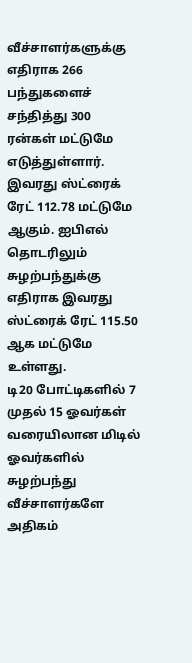வீச்சாளர்களுக்கு எதிராக 266 பந்துகளைச் சந்தித்து 300 ரன்கள் மட்டுமே எடுத்துள்ளார். இவரது ஸ்ட்ரைக் ரேட் 112.78 மட்டுமே ஆகும். ஐபிஎல் தொடரிலும் சுழற்பந்துக்கு எதிராக இவரது ஸ்ட்ரைக் ரேட் 115.50 ஆக மட்டுமே உள்ளது.
டி20 போட்டிகளில் 7 முதல் 15 ஓவர்கள் வரையிலான மிடில் ஓவர்களில் சுழற்பந்து வீச்சாளர்களே அதிகம்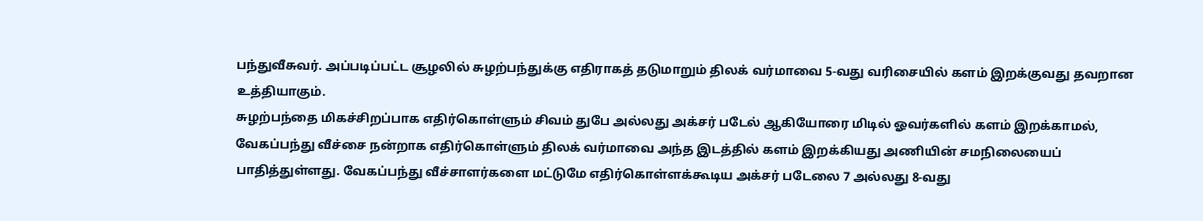பந்துவீசுவர். அப்படிப்பட்ட சூழலில் சுழற்பந்துக்கு எதிராகத் தடுமாறும் திலக் வர்மாவை 5-வது வரிசையில் களம் இறக்குவது தவறான உத்தியாகும்.
சுழற்பந்தை மிகச்சிறப்பாக எதிர்கொள்ளும் சிவம் துபே அல்லது அக்சர் படேல் ஆகியோரை மிடில் ஓவர்களில் களம் இறக்காமல், வேகப்பந்து வீச்சை நன்றாக எதிர்கொள்ளும் திலக் வர்மாவை அந்த இடத்தில் களம் இறக்கியது அணியின் சமநிலையைப் பாதித்துள்ளது. வேகப்பந்து வீச்சாளர்களை மட்டுமே எதிர்கொள்ளக்கூடிய அக்சர் படேலை 7 அல்லது 8-வது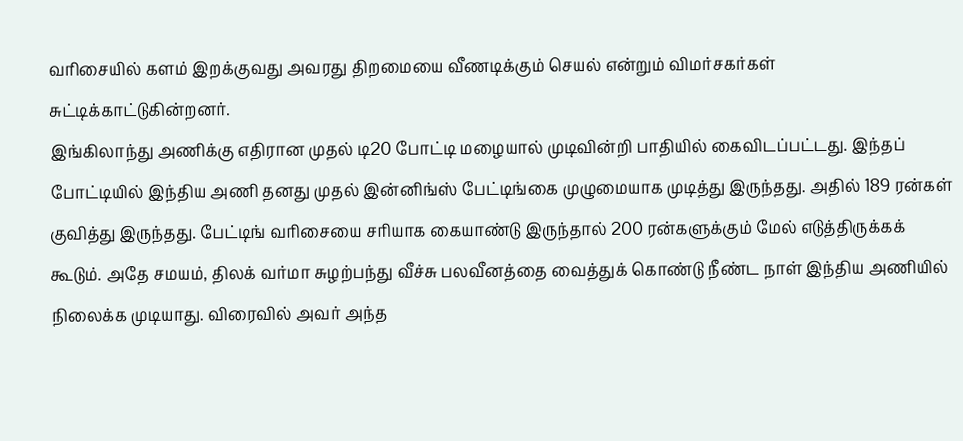வரிசையில் களம் இறக்குவது அவரது திறமையை வீணடிக்கும் செயல் என்றும் விமர்சகர்கள் சுட்டிக்காட்டுகின்றனர்.
இங்கிலாந்து அணிக்கு எதிரான முதல் டி20 போட்டி மழையால் முடிவின்றி பாதியில் கைவிடப்பட்டது. இந்தப் போட்டியில் இந்திய அணி தனது முதல் இன்னிங்ஸ் பேட்டிங்கை முழுமையாக முடித்து இருந்தது. அதில் 189 ரன்கள் குவித்து இருந்தது. பேட்டிங் வரிசையை சரியாக கையாண்டு இருந்தால் 200 ரன்களுக்கும் மேல் எடுத்திருக்கக் கூடும். அதே சமயம், திலக் வர்மா சுழற்பந்து வீச்சு பலவீனத்தை வைத்துக் கொண்டு நீண்ட நாள் இந்திய அணியில் நிலைக்க முடியாது. விரைவில் அவர் அந்த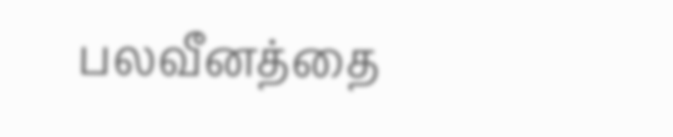பலவீனத்தை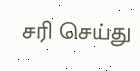சரி செய்து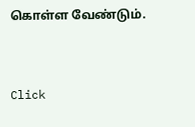கொள்ள வேண்டும்.


Click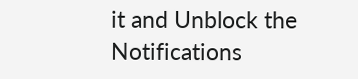it and Unblock the Notifications